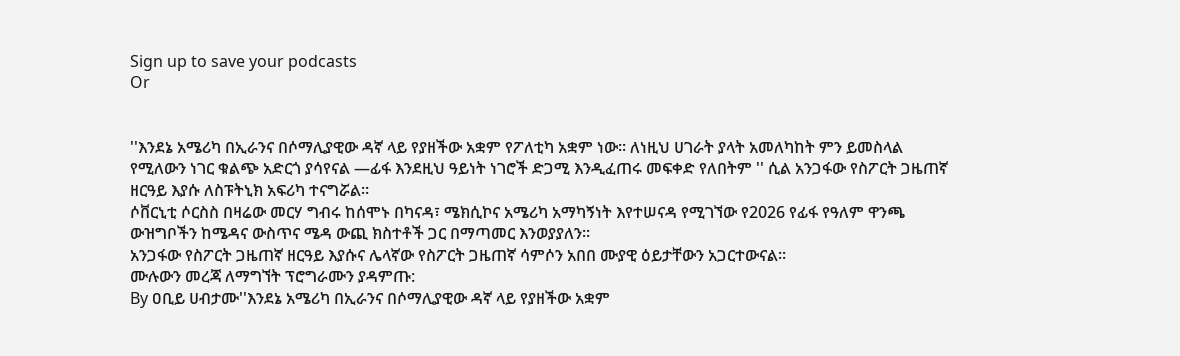Sign up to save your podcasts
Or


''እንደኔ አሜሪካ በኢራንና በሶማሊያዊው ዳኛ ላይ የያዘችው አቋም የፖለቲካ አቋም ነው። ለነዚህ ሀገራት ያላት አመለካከት ምን ይመስላል የሚለውን ነገር ቁልጭ አድርጎ ያሳየናል —ፊፋ እንደዚህ ዓይነት ነገሮች ድጋሚ እንዲፈጠሩ መፍቀድ የለበትም '' ሲል አንጋፋው የስፖርት ጋዜጠኛ ዘርዓይ እያሱ ለስፑትኒክ አፍሪካ ተናግሯል።
ሶቨርኒቲ ሶርስስ በዛሬው መርሃ ግብሩ ከሰሞኑ በካናዳ፣ ሜክሲኮና አሜሪካ አማካኝነት እየተሠናዳ የሚገኘው የ2026 የፊፋ የዓለም ዋንጫ ውዝግቦችን ከሜዳና ውስጥና ሜዳ ውጪ ክስተቶች ጋር በማጣመር እንወያያለን።
አንጋፋው የስፖርት ጋዜጠኛ ዘርዓይ እያሱና ሌላኛው የስፖርት ጋዜጠኛ ሳምሶን አበበ ሙያዊ ዕይታቸውን አጋርተውናል።
ሙሉውን መረጃ ለማግኘት ፕሮግራሙን ያዳምጡ:
By ዐቢይ ሀብታሙ''እንደኔ አሜሪካ በኢራንና በሶማሊያዊው ዳኛ ላይ የያዘችው አቋም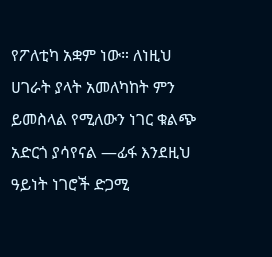የፖለቲካ አቋም ነው። ለነዚህ ሀገራት ያላት አመለካከት ምን ይመስላል የሚለውን ነገር ቁልጭ አድርጎ ያሳየናል —ፊፋ እንደዚህ ዓይነት ነገሮች ድጋሚ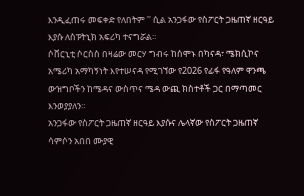እንዲፈጠሩ መፍቀድ የለበትም '' ሲል አንጋፋው የስፖርት ጋዜጠኛ ዘርዓይ እያሱ ለስፑትኒክ አፍሪካ ተናግሯል።
ሶቨርኒቲ ሶርስስ በዛሬው መርሃ ግብሩ ከሰሞኑ በካናዳ፣ ሜክሲኮና አሜሪካ አማካኝነት እየተሠናዳ የሚገኘው የ2026 የፊፋ የዓለም ዋንጫ ውዝግቦችን ከሜዳና ውስጥና ሜዳ ውጪ ክስተቶች ጋር በማጣመር እንወያያለን።
አንጋፋው የስፖርት ጋዜጠኛ ዘርዓይ እያሱና ሌላኛው የስፖርት ጋዜጠኛ ሳምሶን አበበ ሙያዊ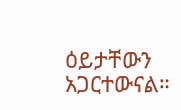ዕይታቸውን አጋርተውናል።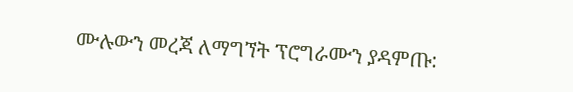ሙሉውን መረጃ ለማግኘት ፕሮግራሙን ያዳምጡ: